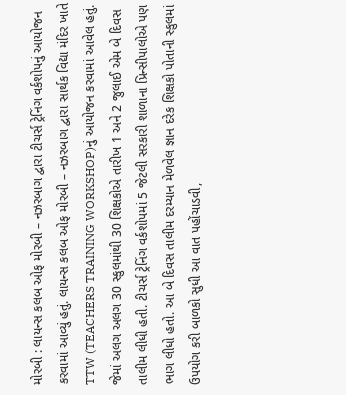મોરબી : લાયન્સ કલબ ઓફ મોરબી – નઝરબાગ દ્વારા ટીચર્સ ટ્રેનિંગ વર્કશોપનું આયોજન કરવામાં આવ્યું હતું. લાયન્સ કલબ ઓફ મોરબી – નઝરબાગ દ્વારા સાર્થક વિદ્યા મંદિર ખાતે TTW (TEACHERS TRAINING WORKSHOP)નું આયોજન કરવામાં આવેલ હતું. જેમાં અલગ અલગ 30 સ્કુલમાંથી 30 શિક્ષકોએ તારીખ 1 અને 2 જુલાઈ એમ બે દિવસ તાલીમ લીધી હતી. ટીચર્સ ટ્રેનિંગ વર્કશોપમાં 5 જેટલી સરકારી શાળાના પ્રિન્સીપાલોએ પણ ભાગ લીધો હતો. આ બે દિવસ તાલીમ દરમ્યાન મેળવેલ જ્ઞાન દરેક શિક્ષકો પોતાની સ્કુલમાં ઉપયોગ કરી બાળકો સુધી આ વાત પહોંચાડવી,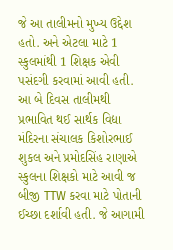જે આ તાલીમનો મુખ્ય ઉદ્દેશ હતો. અને એટલા માટે 1 સ્કુલમાંથી 1 શિક્ષક એવી પસંદગી કરવામાં આવી હતી. આ બે દિવસ તાલીમથી પ્રભાવિત થઈ સાર્થક વિદ્યા મંદિરના સંચાલક કિશોરભાઈ શુકલ અને પ્રમોદસિંહ રાણાએ સ્કુલના શિક્ષકો માટે આવી જ બીજી TTW કરવા માટે પોતાની ઈચ્છા દર્શાવી હતી. જે આગામી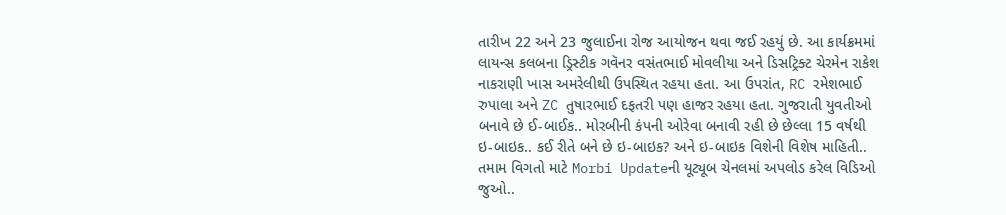તારીખ 22 અને 23 જુલાઈના રોજ આયોજન થવા જઈ રહયું છે. આ કાર્યક્રમમાં લાયન્સ કલબના ડ્રિસ્ટીક ગવૅનર વસંતભાઈ મોવલીયા અને ડિસટ્રિક્ટ ચેરમેન રાકેશ નાકરાણી ખાસ અમરેલીથી ઉપસ્થિત રહયા હતા. આ ઉપરાંત, RC રમેશભાઈ રુપાલા અને ZC તુષારભાઈ દફતરી પણ હાજર રહયા હતા. ગુજરાતી યુવતીઓ બનાવે છે ઈ-બાઈક.. મોરબીની કંપની ઓરેવા બનાવી રહી છે છેલ્લા 15 વર્ષથી ઇ-બાઇક.. કઈ રીતે બને છે ઇ-બાઇક? અને ઇ-બાઇક વિશેની વિશેષ માહિતી.. તમામ વિગતો માટે Morbi Updateની યૂટ્યૂબ ચેનલમાં અપલોડ કરેલ વિડિઓ જુઓ..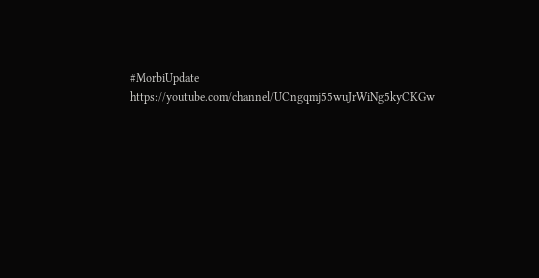#MorbiUpdate https://youtube.com/channel/UCngqmj55wuJrWiNg5kyCKGw